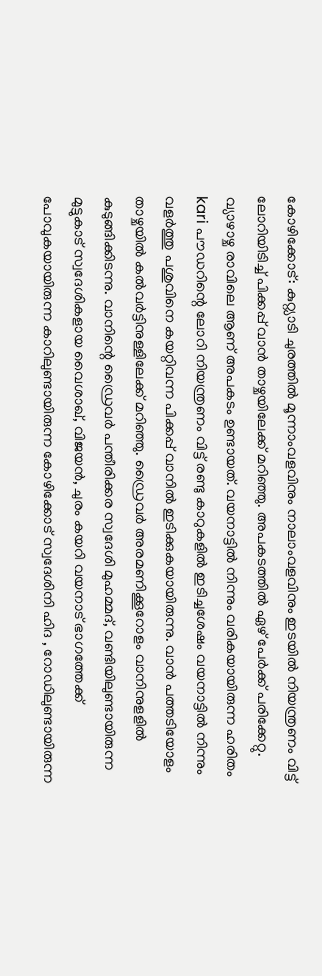കോഴിക്കോട്: കുറ്റ്യാടി ചുരത്തിൽ മൂന്നാംവളവിനും നാലാംവളവിനും ഇടയിൽ നിയന്ത്രണം വിട്ട് ലോറിയിടിച്ച് പിക്കപ്പ് വാൻ താഴ്ചയിലേക്ക് മറിഞ്ഞു. അപകടത്തിൽ ഏഴ് പേർക്ക് പരിക്കേറ്റു. വ്യാഴാഴ്ച രാവിലെ ആണ് അപകടം ഉണ്ടായത്. വയനാട്ടിൽ നിന്നും വരികയായിരുന്ന ഹരിതം kari പൗഡറിന്റെ ലോറി നിയന്ത്രണം വിട്ട് രണ്ടു കാറുകളിൽ ഇടിച്ചശേഷം വയനാട്ടിൽ നിന്നും വളർത്തു പശുവിനെ കയറ്റിവന്ന പിക്കപ്പ് വാനിൽ ഇടിക്കുകയായിരുന്നു. വാൻ പത്തടിയോളം താഴ്ചയിൽ കൽവർട്ടിനുള്ളിലേക്ക് മറിഞ്ഞു. ഡ്രൈവർ അരമണിക്കൂറോളം വാനിനുളളിൽ കുടുങ്ങിക്കിടന്നു. വാനിന്റെ ഡ്രൈവർ പന്തീരിക്കര സ്വദേശി മുഹമ്മദ്, വണ്ടിയിലുണ്ടായിരുന്ന മുട്ടുകാട് സ്വദേശികളായ വൈശാഖ്, വിജയൻ, ചുരം കയറി വയനാട് ഭാഗത്തേക്ക് പോവുകയായിരുന്ന കാറിലുണ്ടായിരുന്ന കോഴിക്കോട് സ്വദേശിനി ഹിദ , റോഡിലുണ്ടായിരുന്ന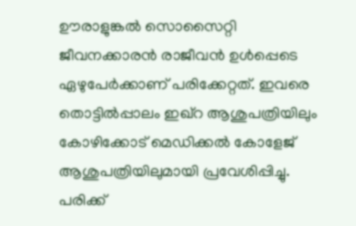ഊരാളുങ്കൽ സൊസൈറ്റി ജീവനക്കാരൻ രാജീവൻ ഉൾപ്പെടെ ഏഴുപേർക്കാണ് പരിക്കേറ്റത്. ഇവരെ തൊട്ടിൽപ്പാലം ഇഖ്റ ആശുപത്രിയിലും കോഴിക്കോട് മെഡിക്കൽ കോളേജ് ആശുപത്രിയിലുമായി പ്രവേശിപ്പിച്ചു. പരിക്ക്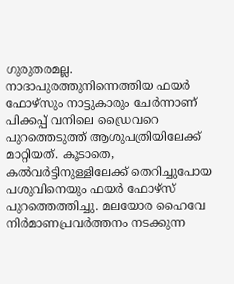ഗുരുതരമല്ല.
നാദാപുരത്തുനിന്നെത്തിയ ഫയർ ഫോഴ്സും നാട്ടുകാരും ചേർന്നാണ് പിക്കപ്പ് വനിലെ ഡ്രൈവറെ പുറത്തെടുത്ത് ആശുപത്രിയിലേക്ക് മാറ്റിയത്. കൂടാതെ, കൽവർട്ടിനുള്ളിലേക്ക് തെറിച്ചുപോയ പശുവിനെയും ഫയർ ഫോഴ്സ് പുറത്തെത്തിച്ചു. മലയോര ഹൈവേ നിർമാണപ്രവർത്തനം നടക്കുന്ന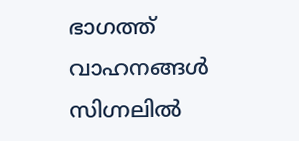ഭാഗത്ത് വാഹനങ്ങൾ സിഗ്നലിൽ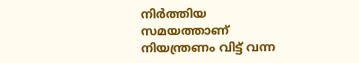നിർത്തിയ സമയത്താണ് നിയന്ത്രണം വിട്ട് വന്ന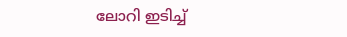ലോറി ഇടിച്ച്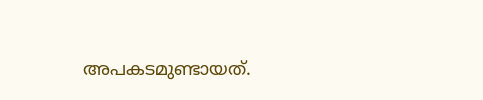അപകടമുണ്ടായത്.